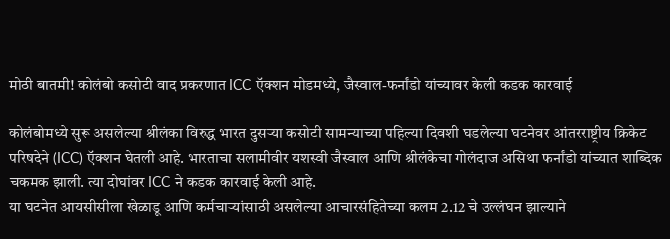मोठी बातमी! कोलंबो कसोटी वाद प्रकरणात ICC ऍक्शन मोडमध्ये, जैस्वाल-फर्नांडो यांच्यावर केली कडक कारवाई

कोलंबोमध्ये सुरू असलेल्या श्रीलंका विरुद्ध भारत दुसऱ्या कसोटी सामन्याच्या पहिल्या दिवशी घडलेल्या घटनेवर आंतरराष्ट्रीय क्रिकेट परिषदेने (ICC) ऍक्शन घेतली आहे. भारताचा सलामीवीर यशस्वी जैस्वाल आणि श्रीलंकेचा गोलंदाज असिथा फर्नांडो यांच्यात शाब्दिक चकमक झाली. त्या दोघांवर ICC ने कडक कारवाई केली आहे.
या घटनेत आयसीसीला खेळाडू आणि कर्मचाऱ्यांसाठी असलेल्या आचारसंहितेच्या कलम 2.12 चे उल्लंघन झाल्याने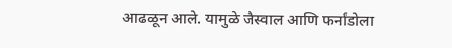आढळून आले. यामुळे जैस्वाल आणि फर्नांडोला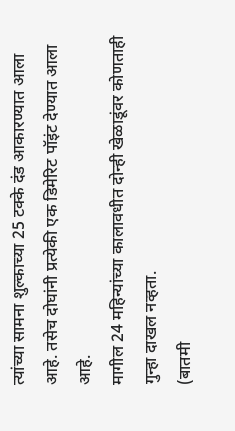त्यांच्या सामना शुल्काच्या 25 टक्के दंड आकारण्यात आला आहे. तसेच दोघांनी प्रत्येकी एक डिमेरिट पॉइंट देण्यात आला आहे.
मागील 24 महिन्यांच्या कालावधीत दोन्ही खेळाडूंवर कोणताही गुन्हा दाखल नव्हता.
(बातमी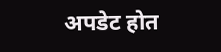अपडेट होत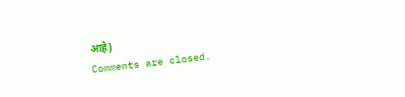आहे)
Comments are closed.